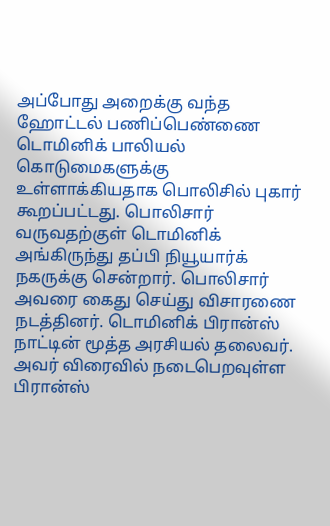அப்போது அறைக்கு வந்த ஹோட்டல் பணிப்பெண்ணை டொமினிக் பாலியல் கொடுமைகளுக்கு உள்ளாக்கியதாக பொலிசில் புகார் கூறப்பட்டது. பொலிசார் வருவதற்குள் டொமினிக் அங்கிருந்து தப்பி நியூயார்க் நகருக்கு சென்றார். பொலிசார் அவரை கைது செய்து விசாரணை நடத்தினர். டொமினிக் பிரான்ஸ் நாட்டின் மூத்த அரசியல் தலைவர். அவர் விரைவில் நடைபெறவுள்ள பிரான்ஸ்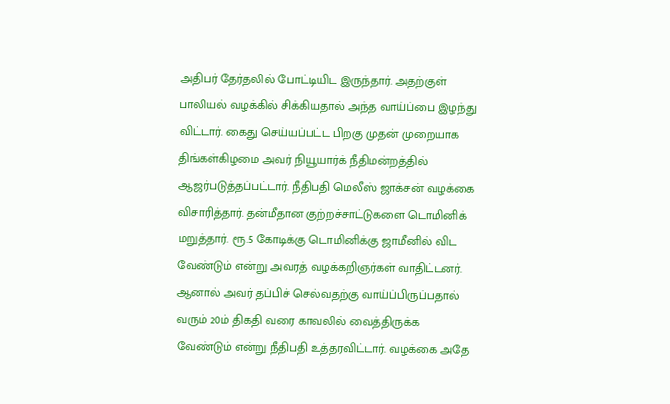அதிபர் தேர்தலில் போட்டியிட இருந்தார். அதற்குள் பாலியல் வழக்கில் சிக்கியதால் அந்த வாய்ப்பை இழந்து விட்டார். கைது செய்யப்பட்ட பிறகு முதன் முறையாக திங்கள்கிழமை அவர் நியூயார்க் நீதிமன்றத்தில் ஆஜர்படுத்தப்பட்டார். நீதிபதி மெலீஸ் ஜாக்சன் வழக்கை விசாரித்தார். தன்மீதான குற்றச்சாட்டுகளை டொமினிக் மறுத்தார். ரூ.5 கோடிக்கு டொமினிக்கு ஜாமீனில் விட வேண்டும் என்று அவரத் வழக்கறிஞர்கள் வாதிட்டனர். ஆனால் அவர் தப்பிச் செல்வதற்கு வாய்ப்பிருப்பதால் வரும் 20ம் திகதி வரை காவலில் வைத்திருக்க வேண்டும் என்று நீதிபதி உத்தரவிட்டார். வழக்கை அதே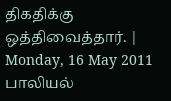திகதிக்கு ஒத்திவைத்தார். |
Monday, 16 May 2011
பாலியல்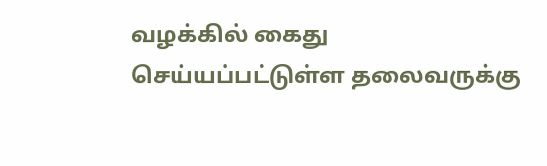வழக்கில் கைது செய்யப்பட்டுள்ள தலைவருக்கு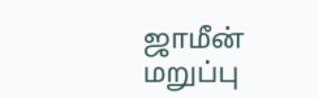ஜாமீன் மறுப்பு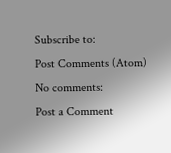Subscribe to:
Post Comments (Atom)
No comments:
Post a Comment